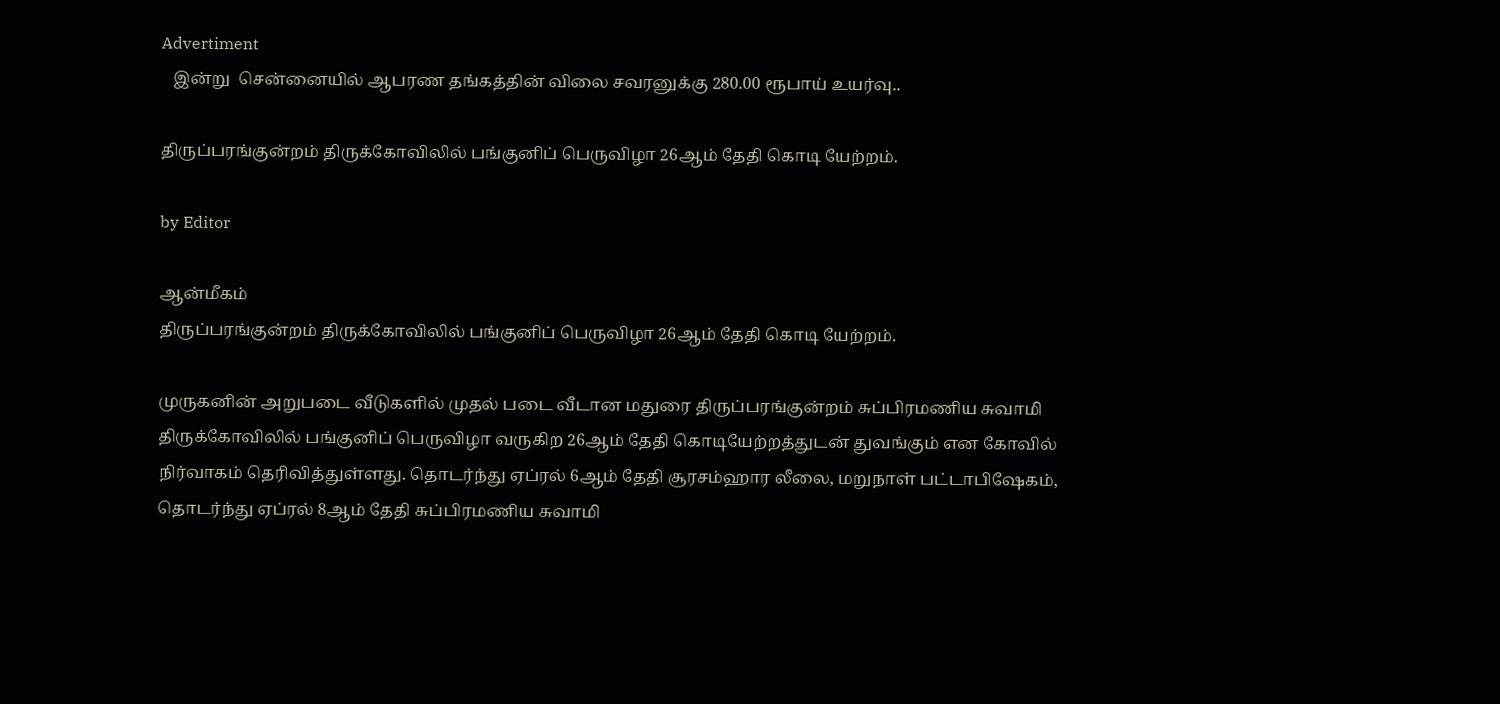Advertiment
   இன்று  சென்னையில் ஆபரண தங்கத்தின் விலை சவரனுக்கு 280.00 ரூபாய் உயர்வு..

திருப்பரங்குன்றம் திருக்கோவிலில் பங்குனிப் பெருவிழா 26ஆம் தேதி கொடி யேற்றம்.

by Editor

ஆன்மீகம்
திருப்பரங்குன்றம் திருக்கோவிலில் பங்குனிப் பெருவிழா 26ஆம் தேதி கொடி யேற்றம்.

முருகனின் அறுபடை வீடுகளில் முதல் படை வீடான மதுரை திருப்பரங்குன்றம் சுப்பிரமணிய சுவாமி திருக்கோவிலில் பங்குனிப் பெருவிழா வருகிற 26ஆம் தேதி கொடியேற்றத்துடன் துவங்கும் என கோவில் நிர்வாகம் தெரிவித்துள்ளது. தொடர்ந்து ஏப்ரல் 6ஆம் தேதி சூரசம்ஹார லீலை, மறுநாள் பட்டாபிஷேகம், தொடர்ந்து ஏப்ரல் 8ஆம் தேதி சுப்பிரமணிய சுவாமி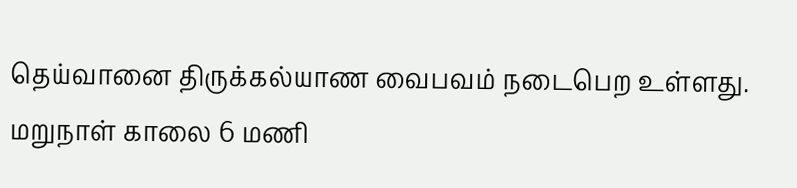தெய்வானை திருக்கல்யாண வைபவம் நடைபெற உள்ளது. மறுநாள் காலை 6 மணி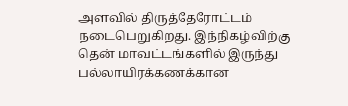அளவில் திருத்தேரோட்டம் நடைபெறுகிறது. இந்நிகழ்விற்கு தென் மாவட்டங்களில் இருந்து பல்லாயிரக்கணக்கான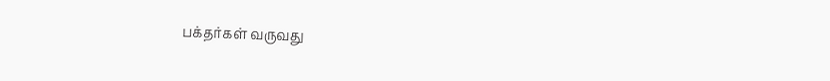பக்தர்கள் வருவது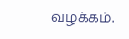வழக்கம்.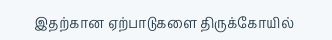இதற்கான ஏற்பாடுகளை திருக்கோயில்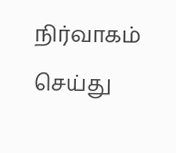நிர்வாகம் செய்து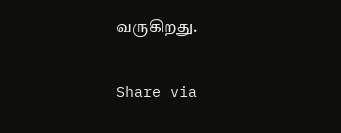வருகிறது.

Share via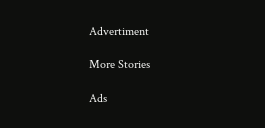Advertiment

More Stories

Ads